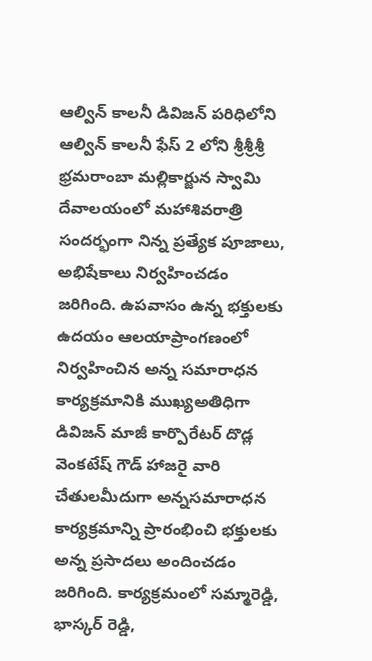ఆల్విన్ కాలనీ డివిజన్ పరిధిలోని ఆల్విన్ కాలనీ ఫేస్ 2 లోని శ్రీశ్రీశ్రీ భ్రమరాంబా మల్లికార్జున స్వామి దేవాలయంలో మహాశివరాత్రి సందర్భంగా నిన్న ప్రత్యేక పూజాలు, అభిషేకాలు నిర్వహించడం జరిగింది. ఉపవాసం ఉన్న భక్తులకు ఉదయం ఆలయాప్రాంగణంలో నిర్వహించిన అన్న సమారాధన కార్యక్రమానికి ముఖ్యఅతిధిగా డివిజన్ మాజీ కార్పొరేటర్ దొడ్ల వెంకటేష్ గౌడ్ హాజరై వారి చేతులమీదుగా అన్నసమారాధన కార్యక్రమాన్ని ప్రారంభించి భక్తులకు అన్న ప్రసాదలు అందించడం జరిగింది. కార్యక్రమంలో సమ్మారెడ్డి, భాస్కర్ రెడ్డి,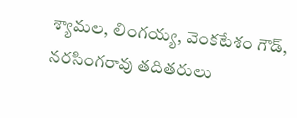శ్యామల, లింగయ్య, వెంకటేశం గౌడ్, నరసింగరావు తదితరులు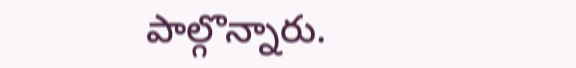పాల్గొన్నారు.